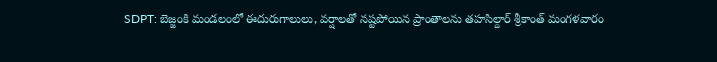SDPT: బెజ్జంకి మండలంలో ఈదురుగాలులు, వర్షాలతో నష్టపోయిన ప్రాంతాలను తహసిల్దార్ శ్రీకాంత్ మంగళవారం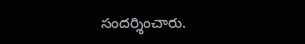సందర్శించారు.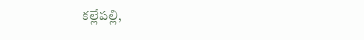కల్లేపల్లి,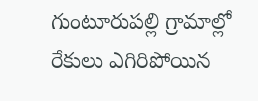గుంటూరుపల్లి గ్రామాల్లో రేకులు ఎగిరిపోయిన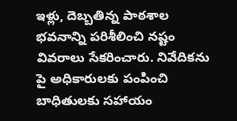ఇళ్లు, దెబ్బతిన్న పాఠశాల భవనాన్ని పరిశీలించి నష్టం వివరాలు సేకరించారు. నివేదికను పై అధికారులకు పంపించి బాధితులకు సహాయం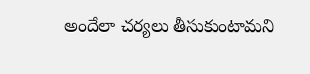అందేలా చర్యలు తీసుకుంటామని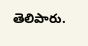తెలిపారు.